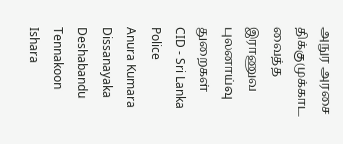அநுர அரசை திக்குமுக்காட வைத்த இராணுவ புலனாய்வு துறைகள்
CID - Sri Lanka Police
Anura Kumara Dissanayaka
Deshabandu Tennakoon
Ishara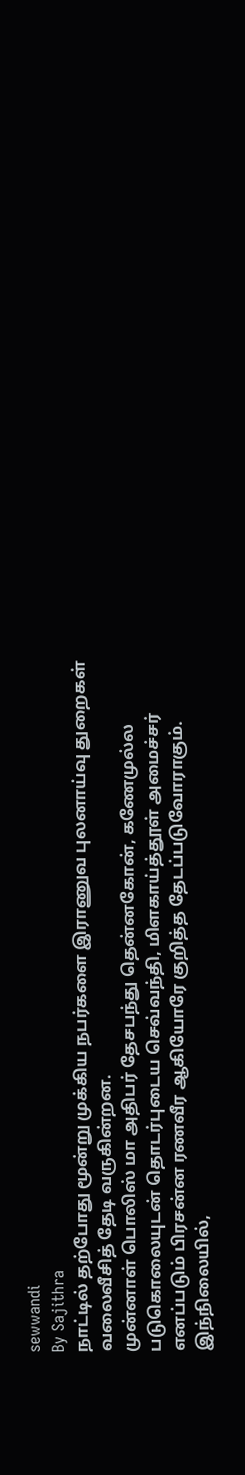sewwandi
By Sajithra
நாட்டில் தற்போது மூன்று முக்கிய நபர்களை இராணுவ புலனாய்வு துறைகள் வலைவீசித் தேடி வருகின்றன.
முன்னாள் பொலிஸ் மா அதிபர் தேசபந்து தென்னகோன், கணேமுல்ல படுகொலையுடன் தொடர்புடைய செவ்வந்தி, மிளகாய்த்தூள் அமைச்சர் எனப்படும் பிரசன்ன ரணவீர ஆகியோரே குறித்த தேடப்படுவோராகும்.
இந்நிலையில்,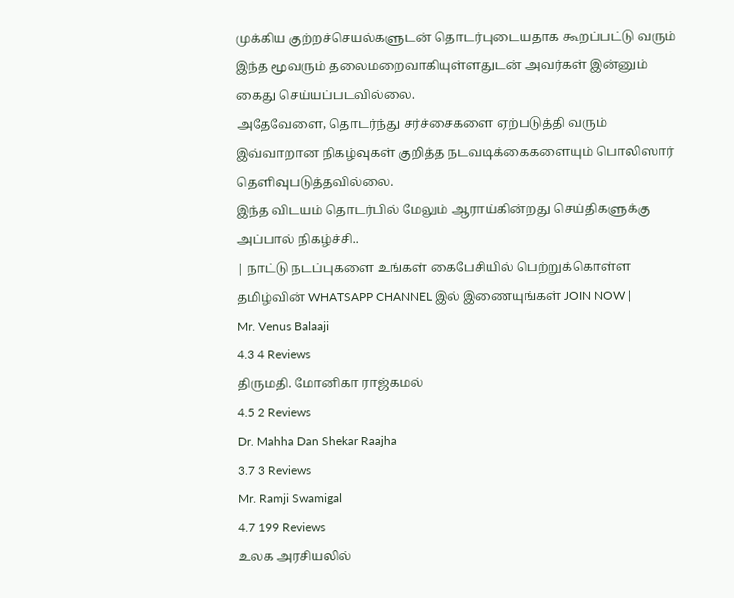முக்கிய குற்றச்செயல்களுடன் தொடர்புடையதாக கூறப்பட்டு வரும் இந்த மூவரும் தலைமறைவாகியுள்ளதுடன் அவர்கள் இன்னும் கைது செய்யப்படவில்லை.
அதேவேளை, தொடர்ந்து சர்ச்சைகளை ஏற்படுத்தி வரும் இவ்வாறான நிகழ்வுகள் குறித்த நடவடிக்கைகளையும் பொலிஸார் தெளிவுபடுத்தவில்லை.
இந்த விடயம் தொடர்பில் மேலும் ஆராய்கின்றது செய்திகளுக்கு அப்பால் நிகழ்ச்சி..
| நாட்டு நடப்புகளை உங்கள் கைபேசியில் பெற்றுக்கொள்ள தமிழ்வின் WHATSAPP CHANNEL இல் இணையுங்கள் JOIN NOW |
Mr. Venus Balaaji
4.3 4 Reviews
திருமதி. மோனிகா ராஜ்கமல்
4.5 2 Reviews
Dr. Mahha Dan Shekar Raajha
3.7 3 Reviews
Mr. Ramji Swamigal
4.7 199 Reviews
உலக அரசியலில்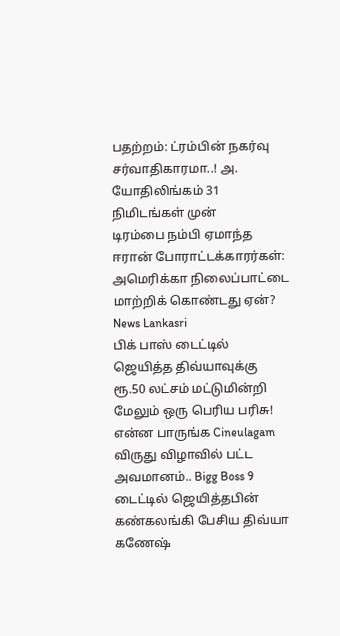பதற்றம்: ட்ரம்பின் நகர்வு சர்வாதிகாரமா..! அ. யோதிலிங்கம் 31 நிமிடங்கள் முன்
டிரம்பை நம்பி ஏமாந்த ஈரான் போராட்டக்காரர்கள்: அமெரிக்கா நிலைப்பாட்டை மாற்றிக் கொண்டது ஏன்? News Lankasri
பிக் பாஸ் டைட்டில் ஜெயித்த திவ்யாவுக்கு ரூ.50 லட்சம் மட்டுமின்றி மேலும் ஒரு பெரிய பரிசு! என்ன பாருங்க Cineulagam
விருது விழாவில் பட்ட அவமானம்.. Bigg Boss 9 டைட்டில் ஜெயித்தபின் கண்கலங்கி பேசிய திவ்யா கணேஷ்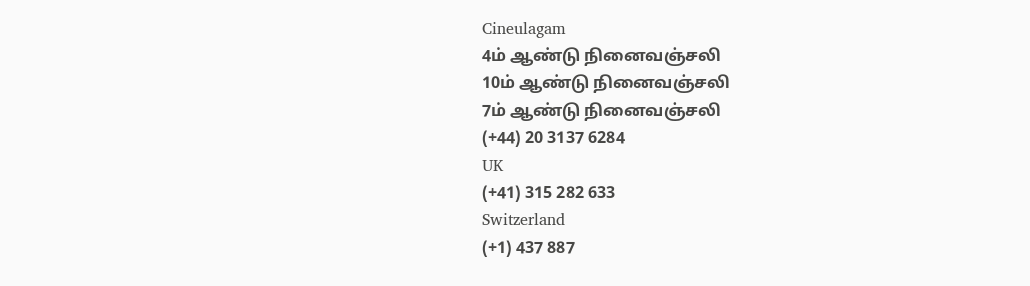Cineulagam
4ம் ஆண்டு நினைவஞ்சலி
10ம் ஆண்டு நினைவஞ்சலி
7ம் ஆண்டு நினைவஞ்சலி
(+44) 20 3137 6284
UK
(+41) 315 282 633
Switzerland
(+1) 437 887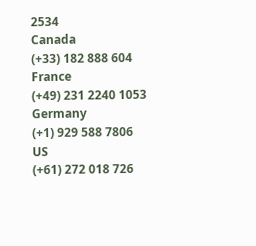2534
Canada
(+33) 182 888 604
France
(+49) 231 2240 1053
Germany
(+1) 929 588 7806
US
(+61) 272 018 726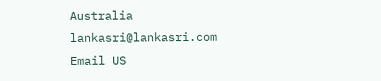Australia
lankasri@lankasri.com
Email US